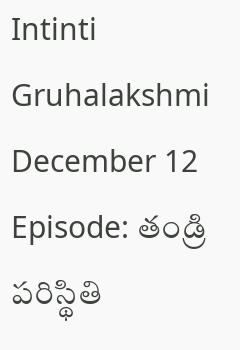Intinti Gruhalakshmi December 12 Episode: తండ్రి పరిస్థితి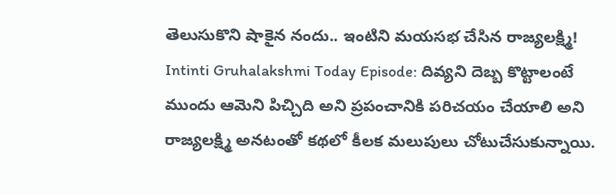తెలుసుకొని షాకైన నందు.. ఇంటిని మయసభ చేసిన రాజ్యలక్ష్మి!
Intinti Gruhalakshmi Today Episode: దివ్యని దెబ్బ కొట్టాలంటే ముందు ఆమెని పిచ్చిది అని ప్రపంచానికి పరిచయం చేయాలి అని రాజ్యలక్ష్మి అనటంతో కథలో కీలక మలుపులు చోటుచేసుకున్నాయి.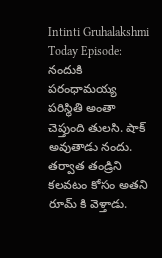Intinti Gruhalakshmi Today Episode: నందుకి పరంధామయ్య పరిస్థితి అంతా చెప్తుంది తులసి. షాక్ అవుతాడు నందు. తర్వాత తండ్రిని కలవటం కోసం అతని రూమ్ కి వెళ్తాడు.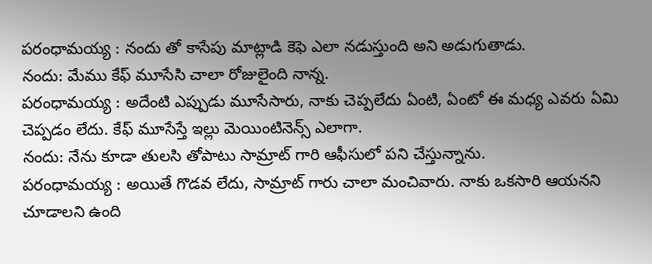పరంధామయ్య : నందు తో కాసేపు మాట్లాడి కెఫె ఎలా నడుస్తుంది అని అడుగుతాడు.
నందు: మేము కేఫ్ మూసేసి చాలా రోజులైంది నాన్న.
పరంధామయ్య : అదేంటి ఎప్పుడు మూసేసారు, నాకు చెప్పలేదు ఏంటి, ఏంటో ఈ మధ్య ఎవరు ఏమి చెప్పడం లేదు. కేఫ్ మూసేస్తే ఇల్లు మెయింటినెన్స్ ఎలాగా.
నందు: నేను కూడా తులసి తోపాటు సామ్రాట్ గారి ఆఫీసులో పని చేస్తున్నాను.
పరంధామయ్య : అయితే గొడవ లేదు, సామ్రాట్ గారు చాలా మంచివారు. నాకు ఒకసారి ఆయనని చూడాలని ఉంది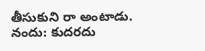తీసుకుని రా అంటాడు.
నందు: కుదరదు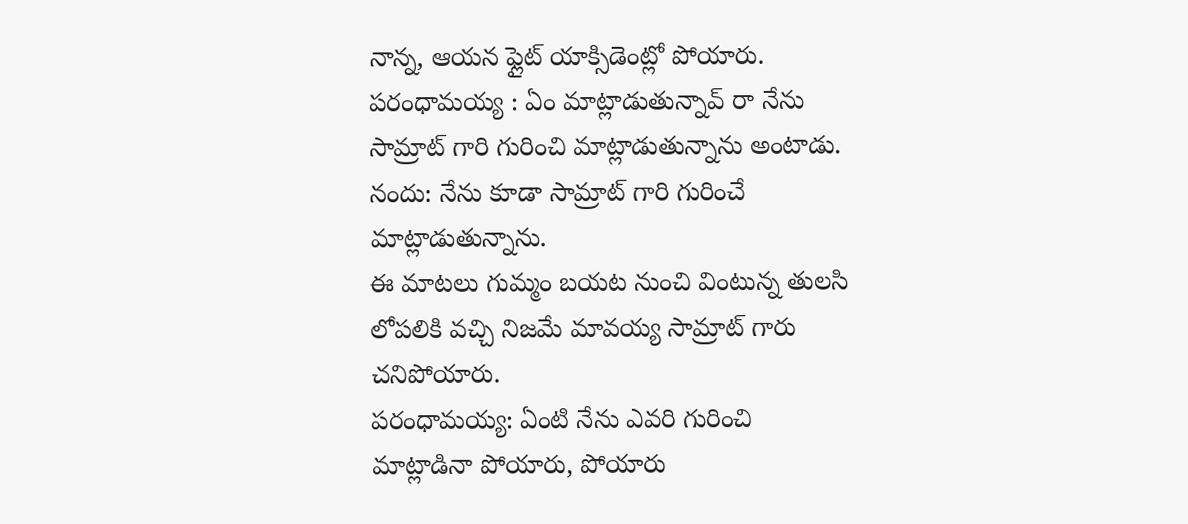నాన్న, ఆయన ఫ్లైట్ యాక్సిడెంట్లో పోయారు.
పరంధామయ్య : ఏం మాట్లాడుతున్నావ్ రా నేను సామ్రాట్ గారి గురించి మాట్లాడుతున్నాను అంటాడు.
నందు: నేను కూడా సామ్రాట్ గారి గురించే మాట్లాడుతున్నాను.
ఈ మాటలు గుమ్మం బయట నుంచి వింటున్న తులసి లోపలికి వచ్చి నిజమే మావయ్య సామ్రాట్ గారు చనిపోయారు.
పరంధామయ్య: ఏంటి నేను ఎవరి గురించి మాట్లాడినా పోయారు, పోయారు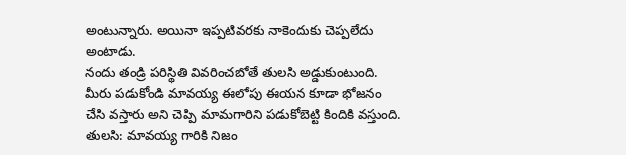అంటున్నారు. అయినా ఇప్పటివరకు నాకెందుకు చెప్పలేదు అంటాడు.
నందు తండ్రి పరిస్థితి వివరించబోతే తులసి అడ్డుకుంటుంది. మీరు పడుకోండి మావయ్య ఈలోపు ఈయన కూడా భోజనం చేసి వస్తారు అని చెప్పి మామగారిని పడుకోబెట్టి కిందికి వస్తుంది.
తులసి: మావయ్య గారికి నిజం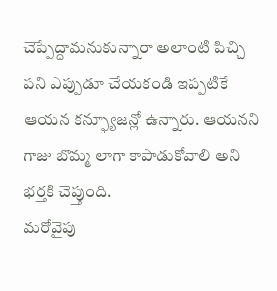చెప్పేద్దామనుకున్నారా అలాంటి పిచ్చి పని ఎప్పుడూ చేయకండి ఇప్పటికే ఆయన కన్ఫ్యూజన్లో ఉన్నారు. ఆయనని గాజు బొమ్మ లాగా కాపాడుకోవాలి అని భర్తకి చెప్తుంది.
మరోవైపు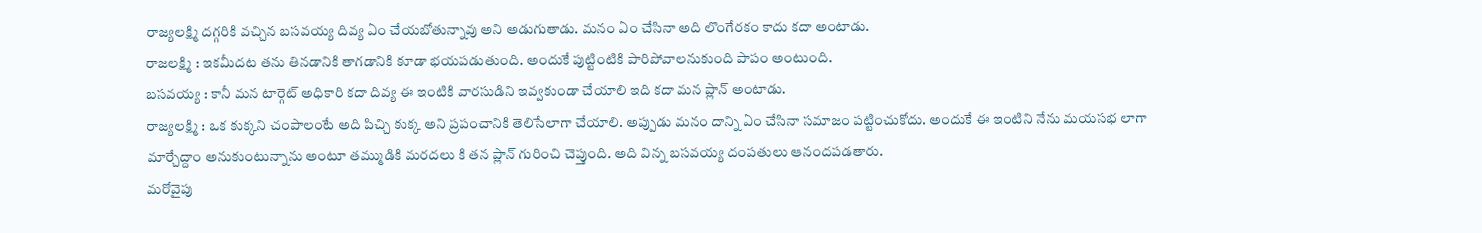రాజ్యలక్ష్మి దగ్గరికి వచ్చిన బసవయ్య దివ్య ఏం చేయబోతున్నావు అని అడుగుతాడు. మనం ఏం చేసినా అది లొంగేరకం కాదు కదా అంటాడు.
రాజలక్ష్మి : ఇకమీదట తను తినడానికి తాగడానికి కూడా భయపడుతుంది. అందుకే పుట్టింటికి పారిపోవాలనుకుంది పాపం అంటుంది.
బసవయ్య : కానీ మన టార్గెట్ అధికారి కదా దివ్య ఈ ఇంటికి వారసుడిని ఇవ్వకుండా చేయాలి ఇది కదా మన ప్లాన్ అంటాడు.
రాజ్యలక్ష్మి : ఒక కుక్కని చంపాలంటే అది పిచ్చి కుక్క అని ప్రపంచానికి తెలిసేలాగా చేయాలి. అప్పుడు మనం దాన్ని ఏం చేసినా సమాజం పట్టించుకోదు. అందుకే ఈ ఇంటిని నేను మయసభ లాగా మార్చేద్దాం అనుకుంటున్నాను అంటూ తమ్ముడికి మరదలు కి తన ప్లాన్ గురించి చెప్తుంది. అది విన్న బసవయ్య దంపతులు ఆనందపడతారు.
మరోవైపు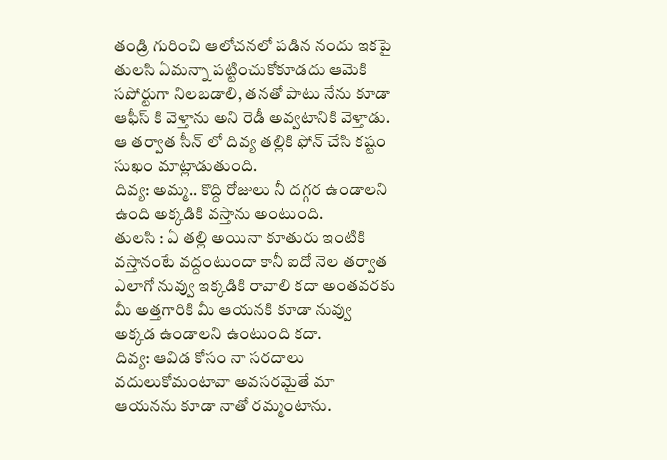తండ్రి గురించి ఆలోచనలో పడిన నందు ఇకపై తులసి ఏమన్నా పట్టించుకోకూడదు ఆమెకి సపోర్టుగా నిలబడాలి, తనతో పాటు నేను కూడా ఆఫీస్ కి వెళ్తాను అని రెడీ అవ్వటానికి వెళ్తాడు.
ఆ తర్వాత సీన్ లో దివ్య తల్లికి ఫోన్ చేసి కష్టం సుఖం మాట్లాడుతుంది.
దివ్య: అమ్మ.. కొద్ది రోజులు నీ దగ్గర ఉండాలని ఉంది అక్కడికి వస్తాను అంటుంది.
తులసి : ఏ తల్లి అయినా కూతురు ఇంటికి వస్తానంటే వద్దంటుందా కానీ ఐదో నెల తర్వాత ఎలాగో నువ్వు ఇక్కడికి రావాలి కదా అంతవరకు మీ అత్తగారికి మీ ఆయనకి కూడా నువ్వు అక్కడ ఉండాలని ఉంటుంది కదా.
దివ్య: ఆవిడ కోసం నా సరదాలు వదులుకోమంటావా అవసరమైతే మా ఆయనను కూడా నాతో రమ్మంటాను.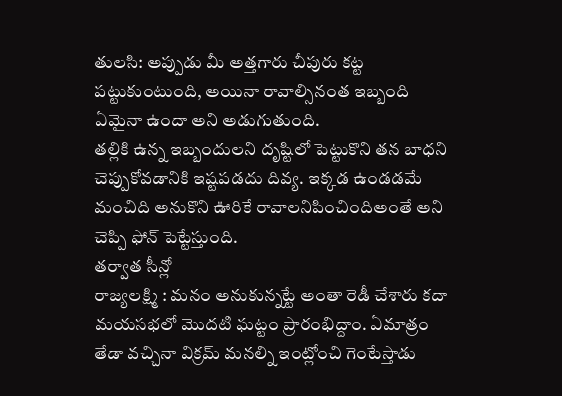తులసి: అప్పుడు మీ అత్తగారు చీపురు కట్ట పట్టుకుంటుంది, అయినా రావాల్సినంత ఇబ్బంది ఏమైనా ఉందా అని అడుగుతుంది.
తల్లికి ఉన్న ఇబ్బందులని దృష్టిలో పెట్టుకొని తన బాధని చెప్పుకోవడానికి ఇష్టపడదు దివ్య. ఇక్కడ ఉండడమే మంచిది అనుకొని ఊరికే రావాలనిపించిందిఅంతే అని చెప్పి ఫోన్ పెట్టేస్తుంది.
తర్వాత సీన్లో
రాజ్యలక్ష్మి : మనం అనుకున్నట్టే అంతా రెడీ చేశారు కదా మయసభలో మొదటి ఘట్టం ప్రారంభిద్దాం. ఏమాత్రం తేడా వచ్చినా విక్రమ్ మనల్ని ఇంట్లోంచి గెంటేస్తాడు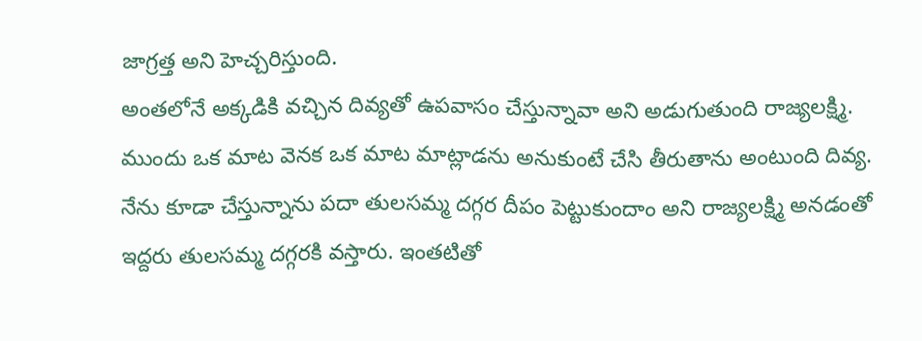జాగ్రత్త అని హెచ్చరిస్తుంది.
అంతలోనే అక్కడికి వచ్చిన దివ్యతో ఉపవాసం చేస్తున్నావా అని అడుగుతుంది రాజ్యలక్ష్మి. ముందు ఒక మాట వెనక ఒక మాట మాట్లాడను అనుకుంటే చేసి తీరుతాను అంటుంది దివ్య. నేను కూడా చేస్తున్నాను పదా తులసమ్మ దగ్గర దీపం పెట్టుకుందాం అని రాజ్యలక్ష్మి అనడంతో ఇద్దరు తులసమ్మ దగ్గరకి వస్తారు. ఇంతటితో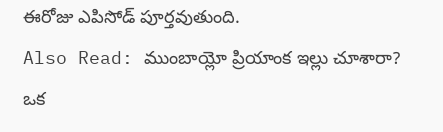ఈరోజు ఎపిసోడ్ పూర్తవుతుంది.
Also Read: ముంబాయ్లో ప్రియాంక ఇల్లు చూశారా? ఒక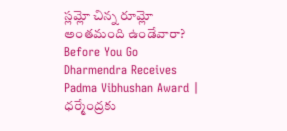స్లమ్లో చిన్న రూమ్లో అంతమంది ఉండేవారా?
Before You Go
Dharmendra Receives Padma Vibhushan Award | ధర్మేంద్రకు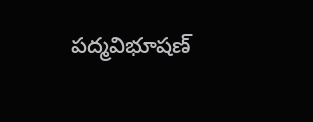పద్మవిభూషణ్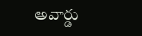అవార్డు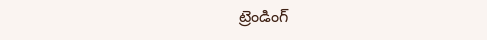ట్రెండింగ్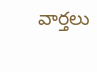వార్తలు